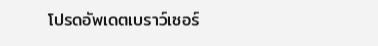โปรดอัพเดตเบราว์เซอร์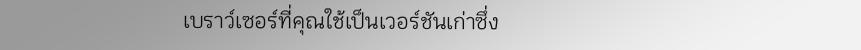เบราว์เซอร์ที่คุณใช้เป็นเวอร์ชันเก่าซึ่ง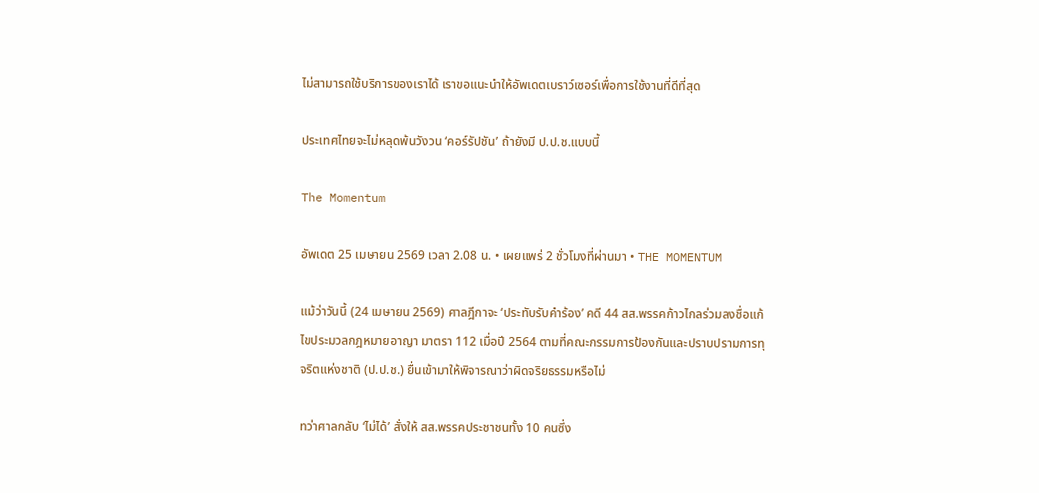ไม่สามารถใช้บริการของเราได้ เราขอแนะนำให้อัพเดตเบราว์เซอร์เพื่อการใช้งานที่ดีที่สุด

ประเทศไทยจะไม่หลุดพ้นวังวน ‘คอร์รัปชัน’ ถ้ายังมี ป.ป.ช.แบบนี้

The Momentum

อัพเดต 25 เมษายน 2569 เวลา 2.08 น. • เผยแพร่ 2 ชั่วโมงที่ผ่านมา • THE MOMENTUM

แม้ว่าวันนี้ (24 เมษายน 2569) ศาลฎีกาจะ ‘ประทับรับคำร้อง’ คดี 44 สส.พรรคก้าวไกลร่วมลงชื่อแก้ไขประมวลกฎหมายอาญา มาตรา 112 เมื่อปี 2564 ตามที่คณะกรรมการป้องกันและปราบปรามการทุจริตแห่งชาติ (ป.ป.ช.) ยื่นเข้ามาให้พิจารณาว่าผิดจริยธรรมหรือไม่

ทว่าศาลกลับ ‘ไม่ได้’ สั่งให้ สส.พรรคประชาชนทั้ง 10 คนซึ่ง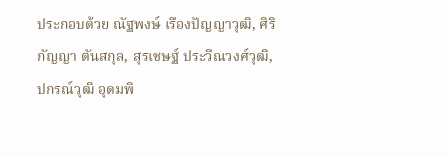ประกอบด้วย ณัฐพงษ์ เรืองปัญญาวุฒิ, ศิริกัญญา ตันสกุล, สุรเชษฐ์ ประวีณวงศ์วุฒิ, ปกรณ์วุฒิ อุดมพิ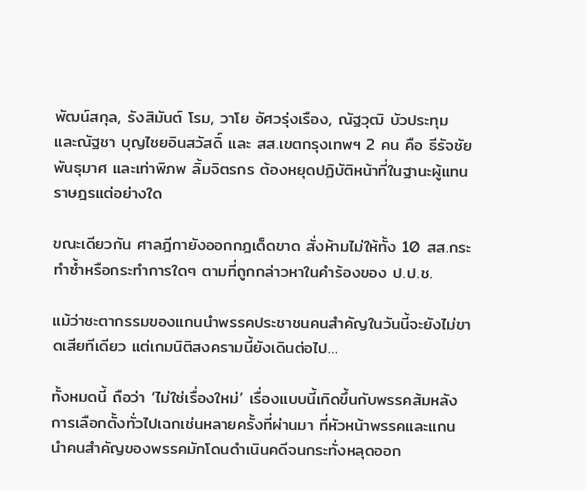พัฒน์สกุล, รังสิมันต์ โรม, วาโย อัศวรุ่งเรือง, ณัฐวุฒิ บัวประทุม และณัฐชา บุญไชยอินสวัสดิ์ และ สส.เขตกรุงเทพฯ 2 คน คือ ธีรัจชัย พันธุมาศ และเท่าพิภพ ลิ้มจิตรกร ต้องหยุดปฏิบัติหน้าที่ในฐานะผู้แทนราษฎรแต่อย่างใด

ขณะเดียวกัน ศาลฎีกายังออกกฎเด็ดขาด สั่งห้ามไม่ให้ทั้ง 10 สส.กระทำซ้ำหรือกระทำการใดๆ ตามที่ถูกกล่าวหาในคำร้องของ ป.ป.ช.

แม้ว่าชะตากรรมของแกนนำพรรคประชาชนคนสำคัญในวันนี้จะยังไม่ขาดเสียทีเดียว แต่เกมนิติสงครามนี้ยังเดินต่อไป…

ทั้งหมดนี้ ถือว่า ‘ไม่ใช่เรื่องใหม่’ เรื่องแบบนี้เกิดขึ้นกับพรรคส้มหลังการเลือกตั้งทั่วไปเฉกเช่นหลายครั้งที่ผ่านมา ที่หัวหน้าพรรคและแกนนำคนสำคัญของพรรคมักโดนดำเนินคดีจนกระทั่งหลุดออก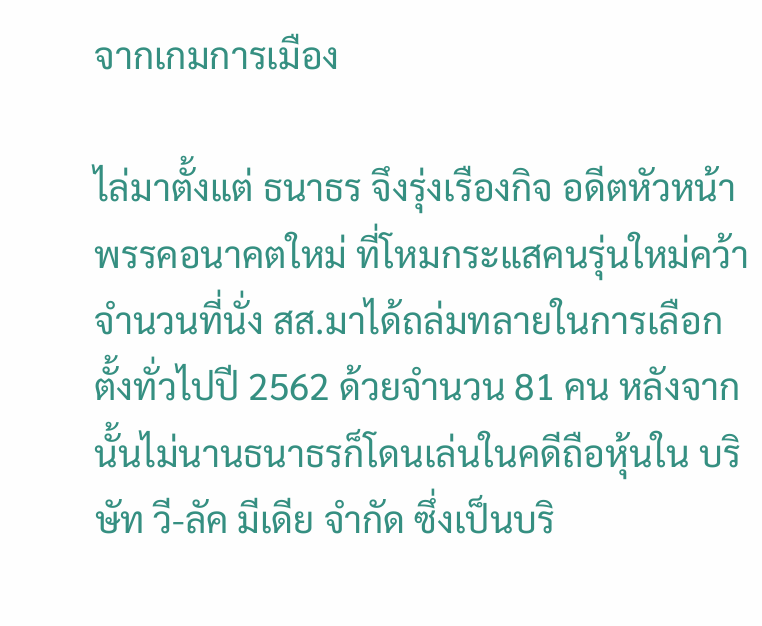จากเกมการเมือง

ไล่มาตั้งแต่ ธนาธร จึงรุ่งเรืองกิจ อดีตหัวหน้าพรรคอนาคตใหม่ ที่โหมกระแสคนรุ่นใหม่คว้าจำนวนที่นั่ง สส.มาได้ถล่มทลายในการเลือกตั้งทั่วไปปี 2562 ด้วยจำนวน 81 คน หลังจากนั้นไม่นานธนาธรก็โดนเล่นในคดีถือหุ้นใน บริษัท วี-ลัค มีเดีย จำกัด ซึ่งเป็นบริ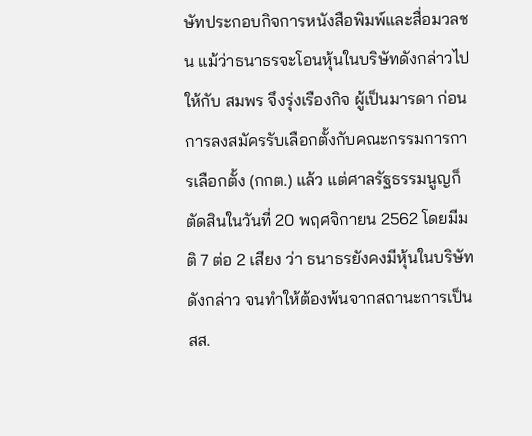ษัทประกอบกิจการหนังสือพิมพ์และสื่อมวลชน แม้ว่าธนาธรจะโอนหุ้นในบริษัทดังกล่าวไปให้กับ สมพร จึงรุ่งเรืองกิจ ผู้เป็นมารดา ก่อนการลงสมัครรับเลือกตั้งกับคณะกรรมการการเลือกตั้ง (กกต.) แล้ว แต่ศาลรัฐธรรมนูญก็ตัดสินในวันที่ 20 พฤศจิกายน 2562 โดยมีมติ 7 ต่อ 2 เสียง ว่า ธนาธรยังคงมีหุ้นในบริษัทดังกล่าว จนทำให้ต้องพ้นจากสถานะการเป็น สส.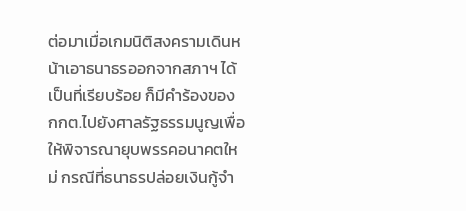ต่อมาเมื่อเกมนิติสงครามเดินหน้าเอาธนาธรออกจากสภาฯ ได้เป็นที่เรียบร้อย ก็มีคำร้องของ กกต.ไปยังศาลรัฐธรรมนูญเพื่อให้พิจารณายุบพรรคอนาคตใหม่ กรณีที่ธนาธรปล่อยเงินกู้จำ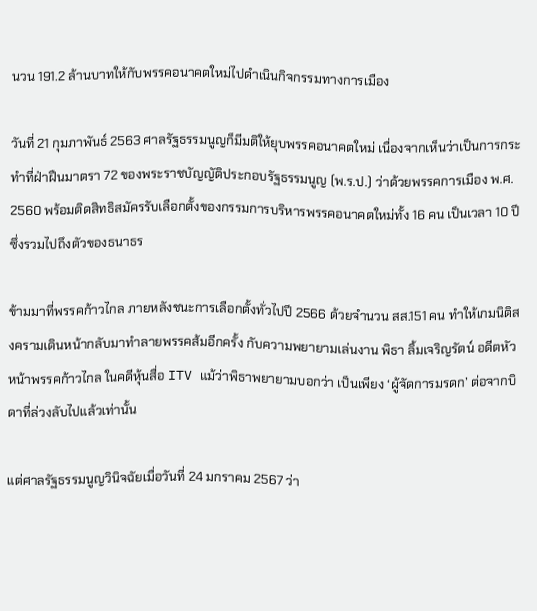นวน 191.2 ล้านบาทให้กับพรรคอนาคตใหม่ไปดำเนินกิจกรรมทางการเมือง

วันที่ 21 กุมภาพันธ์ 2563 ศาลรัฐธรรมนูญก็มีมติให้ยุบพรรคอนาคตใหม่ เนื่องจากเห็นว่าเป็นการกระทำที่ฝ่าฝืนมาตรา 72 ของพระราชบัญญัติประกอบรัฐธรรมนูญ (พ.ร.ป.) ว่าด้วยพรรคการเมือง พ.ศ. 2560 พร้อมติดสิทธิสมัครรับเลือกตั้งของกรรมการบริหารพรรคอนาคตใหม่ทั้ง 16 คน เป็นเวลา 10 ปี ซึ่งรวมไปถึงตัวของธนาธร

ข้ามมาที่พรรคก้าวไกล ภายหลังชนะการเลือกตั้งทั่วไปปี 2566 ด้วยจำนวน สส.151 คน ทำให้เกมนิติสงครามเดินหน้ากลับมาทำลายพรรคส้มอีกครั้ง กับความพยายามเล่นงาน พิธา ลิ้มเจริญรัตน์ อดีตหัวหน้าพรรคก้าวไกล ในคดีหุ้นสื่อ ITV แม้ว่าพิธาพยายามบอกว่า เป็นเพียง ‘ผู้จัดการมรดก’ ต่อจากบิดาที่ล่วงลับไปแล้วเท่านั้น

แต่ศาลรัฐธรรมนูญวินิจฉัยเมื่อวันที่ 24 มกราคม 2567 ว่า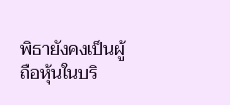พิธายังคงเป็นผู้ถือหุ้นในบริ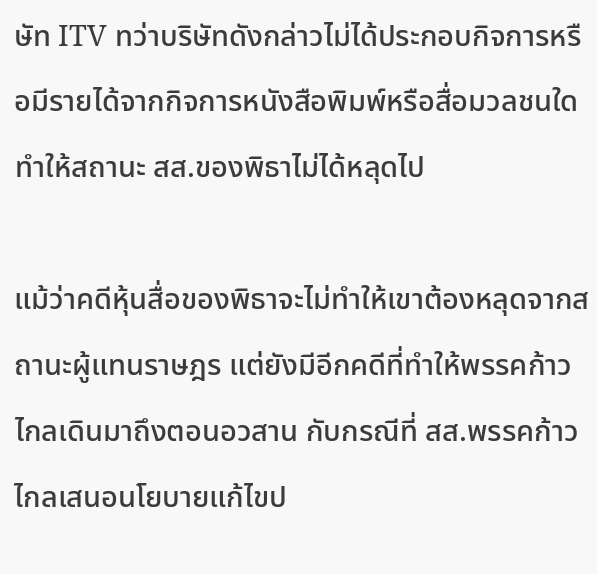ษัท ITV ทว่าบริษัทดังกล่าวไม่ได้ประกอบกิจการหรือมีรายได้จากกิจการหนังสือพิมพ์หรือสื่อมวลชนใด ทำให้สถานะ สส.ของพิธาไม่ได้หลุดไป

แม้ว่าคดีหุ้นสื่อของพิธาจะไม่ทำให้เขาต้องหลุดจากสถานะผู้แทนราษฎร แต่ยังมีอีกคดีที่ทำให้พรรคก้าวไกลเดินมาถึงตอนอวสาน กับกรณีที่ สส.พรรคก้าวไกลเสนอนโยบายแก้ไขป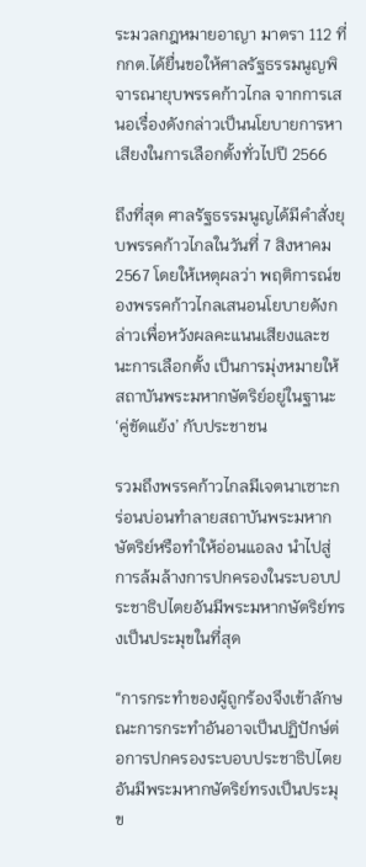ระมวลกฎหมายอาญา มาตรา 112 ที่ กกต.ได้ยื่นขอให้ศาลรัฐธรรมนูญพิจารณายุบพรรคก้าวไกล จากการเสนอเรื่องดังกล่าวเป็นนโยบายการหาเสียงในการเลือกตั้งทั่วไปปี 2566

ถึงที่สุด ศาลรัฐธรรมนูญได้มีคำสั่งยุบพรรคก้าวไกลในวันที่ 7 สิงหาคม 2567 โดยให้เหตุผลว่า พฤติการณ์ของพรรคก้าวไกลเสนอนโยบายดังกล่าวเพื่อหวังผลคะแนนเสียงและชนะการเลือกตั้ง เป็นการมุ่งหมายให้สถาบันพระมหากษัตริย์อยู่ในฐานะ ‘คู่ขัดแย้ง’ กับประชาชน

รวมถึงพรรคก้าวไกลมีเจตนาเซาะกร่อนบ่อนทำลายสถาบันพระมหากษัตริย์หรือทำให้อ่อนแอลง นำไปสู่การล้มล้างการปกครองในระบอบประชาธิปไตยอันมีพระมหากษัตริย์ทรงเป็นประมุขในที่สุด

“การกระทำของผู้ถูกร้องจึงเข้าลักษณะการกระทำอันอาจเป็นปฏิปักษ์ต่อการปกครองระบอบประชาธิปไตยอันมีพระมหากษัตริย์ทรงเป็นประมุข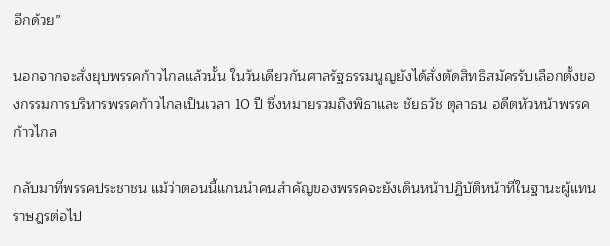อีกด้วย”

นอกจากจะสั่งยุบพรรคก้าวไกลแล้วนั้น ในวันเดียวกันศาลรัฐธรรมนูญยังได้สั่งตัดสิทธิสมัครรับเลือกตั้งของกรรมการบริหารพรรคก้าวไกลเป็นเวลา 10 ปี ซึ่งหมายรวมถึงพิธาและ ชัยธวัช ตุลาธน อดีตหัวหน้าพรรคก้าวไกล

กลับมาที่พรรคประชาชน แม้ว่าตอนนี้แกนนำคนสำคัญของพรรคจะยังเดินหน้าปฏิบัติหน้าที่ในฐานะผู้แทนราษฎรต่อไป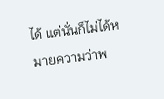ได้ แต่นั่นก็ไม่ได้หมายความว่าพ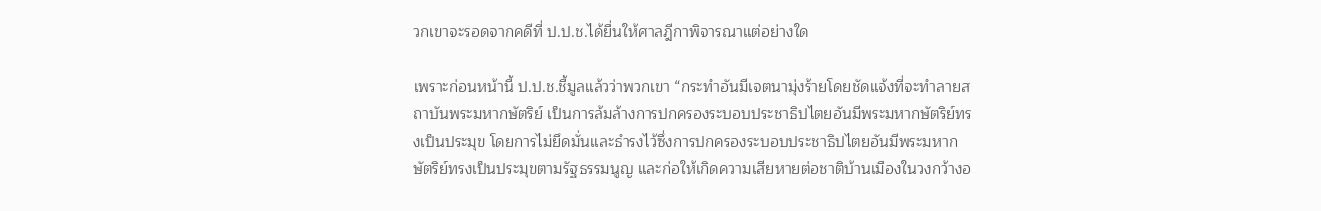วกเขาจะรอดจากคดีที่ ป.ป.ช.ได้ยื่นให้ศาลฎีกาพิจารณาแต่อย่างใด

เพราะก่อนหน้านี้ ป.ป.ช.ชี้มูลแล้วว่าพวกเขา “กระทำอันมีเจตนามุ่งร้ายโดยชัดแจ้งที่จะทำลายสถาบันพระมหากษัตริย์ เป็นการล้มล้างการปกครองระบอบประชาธิปไตยอันมีพระมหากษัตริย์ทรงเป็นประมุข โดยการไม่ยึดมั่นและธำรงไว้ซึ่งการปกครองระบอบประชาธิปไตยอันมีพระมหากษัตริย์ทรงเป็นประมุขตามรัฐธรรมนูญ และก่อให้เกิดความเสียหายต่อชาติบ้านเมืองในวงกว้างอ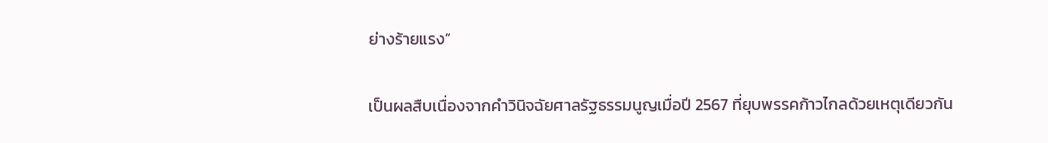ย่างร้ายแรง”

เป็นผลสืบเนื่องจากคำวินิจฉัยศาลรัฐธรรมนูญเมื่อปี 2567 ที่ยุบพรรคก้าวไกลด้วยเหตุเดียวกัน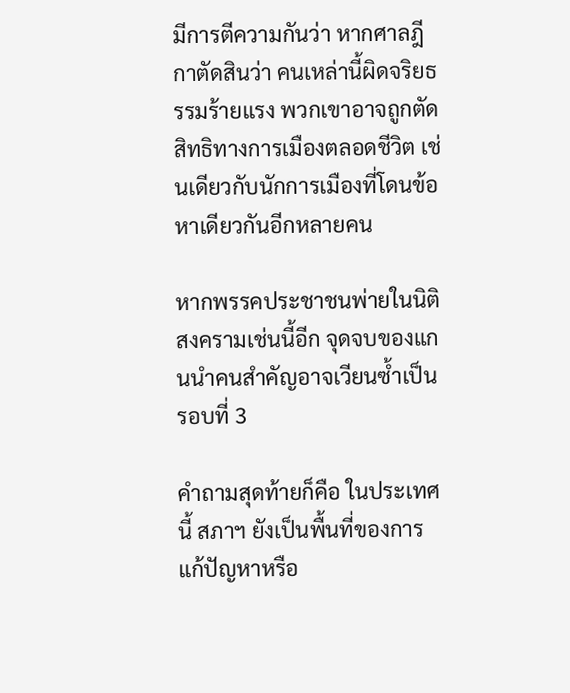มีการตีความกันว่า หากศาลฎีกาตัดสินว่า คนเหล่านี้ผิดจริยธรรมร้ายแรง พวกเขาอาจถูกตัดสิทธิทางการเมืองตลอดชีวิต เช่นเดียวกับนักการเมืองที่โดนข้อหาเดียวกันอีกหลายคน

หากพรรคประชาชนพ่ายในนิติสงครามเช่นนี้อีก จุดจบของแกนนำคนสำคัญอาจเวียนซ้ำเป็นรอบที่ 3

คำถามสุดท้ายก็คือ ในประเทศนี้ สภาฯ ยังเป็นพื้นที่ของการแก้ปัญหาหรือ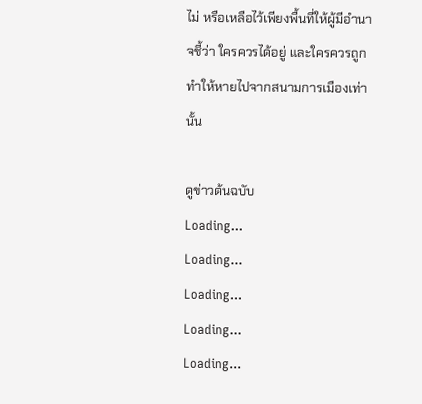ไม่ หรือเหลือไว้เพียงพื้นที่ให้ผู้มีอำนาจชี้ว่า ใครควรได้อยู่ และใครควรถูกทำให้หายไปจากสนามการเมืองเท่านั้น

ดูข่าวต้นฉบับ
Loading...
Loading...
Loading...
Loading...
Loading...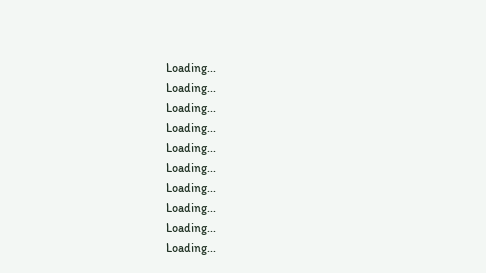Loading...
Loading...
Loading...
Loading...
Loading...
Loading...
Loading...
Loading...
Loading...
Loading...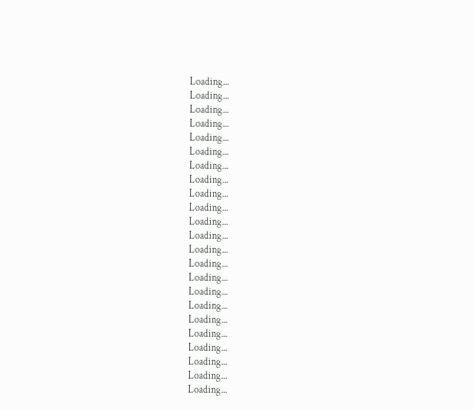Loading...
Loading...
Loading...
Loading...
Loading...
Loading...
Loading...
Loading...
Loading...
Loading...
Loading...
Loading...
Loading...
Loading...
Loading...
Loading...
Loading...
Loading...
Loading...
Loading...
Loading...
Loading...
Loading...